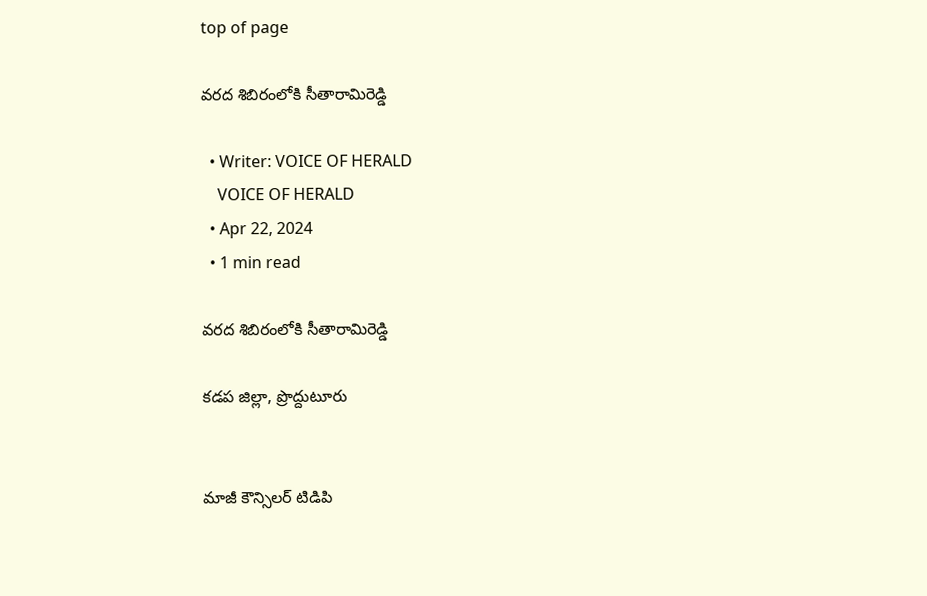top of page

వరద శిబిరంలోకి సీతారామిరెడ్డి

  • Writer: VOICE OF HERALD
    VOICE OF HERALD
  • Apr 22, 2024
  • 1 min read

వరద శిబిరంలోకి సీతారామిరెడ్డి

కడప జిల్లా, ప్రొద్దుటూరు


మాజీ కౌన్సిలర్ టిడిపి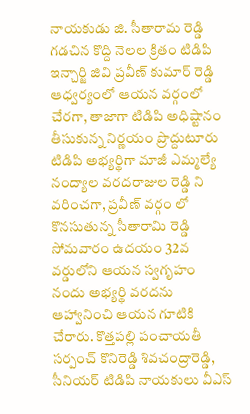నాయకుడు జి. సీతారామ రెడ్డి గడచిన కొద్ది నెలల క్రితం టిడిపి ఇన్చార్జి జివి ప్రవీణ్ కుమార్ రెడ్డి ఆధ్వర్యంలో ఆయన వర్గంలో చేరగా, తాజాగా టిడిపి అధిష్టానం తీసుకున్న నిర్ణయం ప్రొద్దుటూరు టిడిపి అభ్యర్థిగా మాజీ ఎమ్మల్యే నంద్యాల వరదరాజుల రెడ్డి ని వరించగా, ప్రవీణ్ వర్గం లో కొనసుతున్న సీతారామి రెడ్డి సోమవారం ఉదయం 32వ వర్డులోని ఆయన స్వగృహం నందు అభ్యర్థి వరదను ఆహ్వానించి ఆయన గూటికి చేరారు. కొత్తపల్లి పంచాయతీ సర్పంచ్ కొనిరెడ్డి శివచంద్రారెడ్డి, సీనియర్ టిడిపి నాయకులు వీఎస్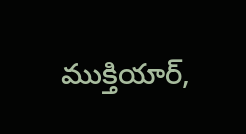ముక్తియార్,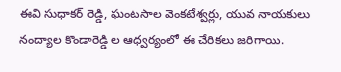ఈవి సుధాకర్ రెడ్డి, ఘంటసాల వెంకటేశ్వర్లు, యువ నాయకులు నంద్యాల కొండారెడ్డి ల ఆధ్వర్యంలో ఈ చేరికలు జరిగాయి.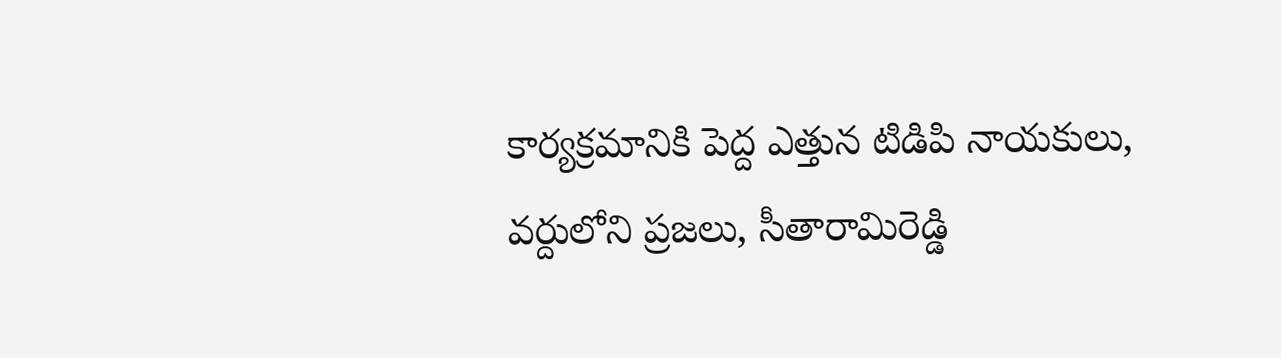కార్యక్రమానికి పెద్ద ఎత్తున టిడిపి నాయకులు, వర్దులోని ప్రజలు, సీతారామిరెడ్డి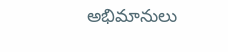అభిమానులు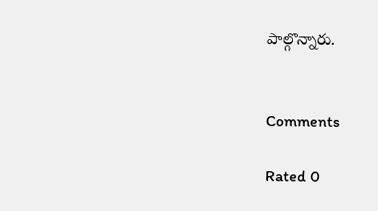పాల్గొన్నారు.


Comments

Rated 0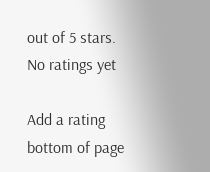out of 5 stars.
No ratings yet

Add a rating
bottom of page